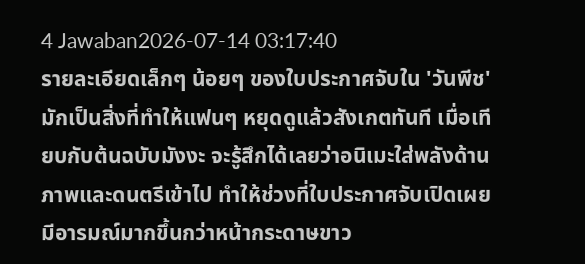4 Jawaban2026-07-14 03:17:40
รายละเอียดเล็กๆ น้อยๆ ของใบประกาศจับใน 'วันพีช' มักเป็นสิ่งที่ทำให้แฟนๆ หยุดดูแล้วสังเกตทันที เมื่อเทียบกับต้นฉบับมังงะ จะรู้สึกได้เลยว่าอนิเมะใส่พลังด้านภาพและดนตรีเข้าไป ทำให้ช่วงที่ใบประกาศจับเปิดเผยมีอารมณ์มากขึ้นกว่าหน้ากระดาษขาว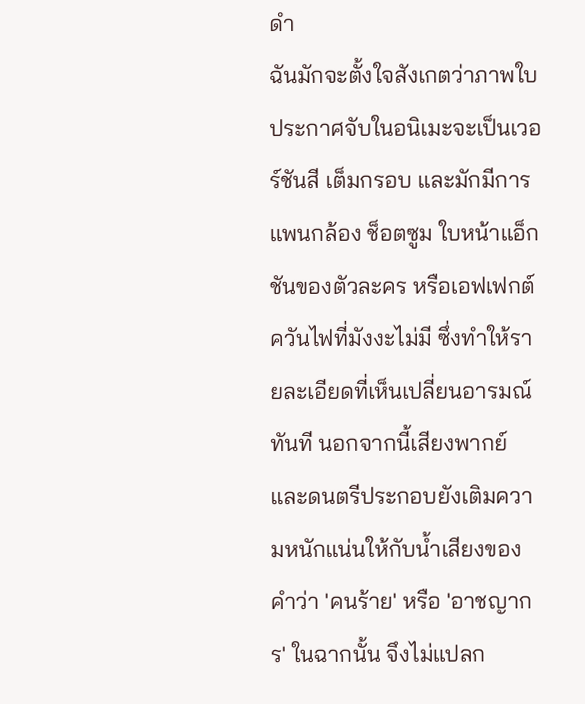ดำ
ฉันมักจะตั้งใจสังเกตว่าภาพใบประกาศจับในอนิเมะจะเป็นเวอร์ชันสี เต็มกรอบ และมักมีการแพนกล้อง ช็อตซูม ใบหน้าแอ็กชันของตัวละคร หรือเอฟเฟกต์ควันไฟที่มังงะไม่มี ซึ่งทำให้รายละเอียดที่เห็นเปลี่ยนอารมณ์ทันที นอกจากนี้เสียงพากย์และดนตรีประกอบยังเติมความหนักแน่นให้กับน้ำเสียงของคำว่า 'คนร้าย' หรือ 'อาชญากร' ในฉากนั้น จึงไม่แปลก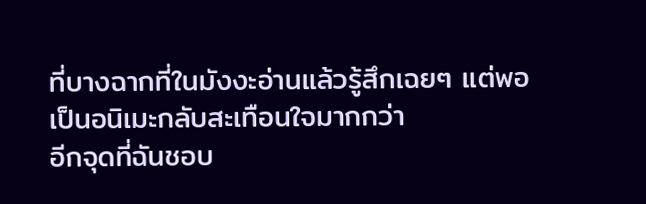ที่บางฉากที่ในมังงะอ่านแล้วรู้สึกเฉยๆ แต่พอเป็นอนิเมะกลับสะเทือนใจมากกว่า
อีกจุดที่ฉันชอบ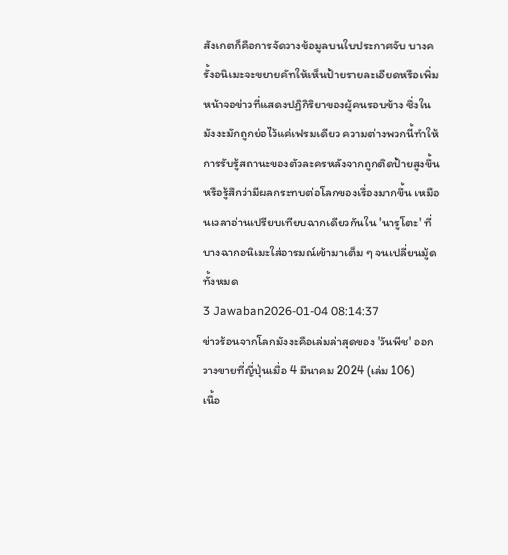สังเกตก็คือการจัดวางข้อมูลบนใบประกาศจับ บางครั้งอนิเมะจะขยายคัทให้เห็นป้ายรายละเอียดหรือเพิ่มหน้าจอข่าวที่แสดงปฏิกิริยาของผู้คนรอบข้าง ซึ่งในมังงะมักถูกย่อไว้แค่เฟรมเดียว ความต่างพวกนี้ทำให้การรับรู้สถานะของตัวละครหลังจากถูกติดป้ายสูงขึ้นหรือรู้สึกว่ามีผลกระทบต่อโลกของเรื่องมากขึ้น เหมือนเวลาอ่านเปรียบเทียบฉากเดียวกันใน 'นารูโตะ' ที่บางฉากอนิเมะใส่อารมณ์เข้ามาเต็ม ๆ จนเปลี่ยนมู้ดทั้งหมด
3 Jawaban2026-01-04 08:14:37
ข่าวร้อนจากโลกมังงะคือเล่มล่าสุดของ 'วันพีช' ออกวางขายที่ญี่ปุ่นเมื่อ 4 มีนาคม 2024 (เล่ม 106)
เนื้อ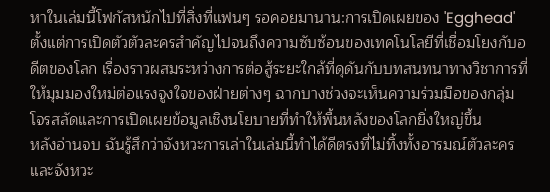หาในเล่มนี้โฟกัสหนักไปที่สิ่งที่แฟนๆ รอคอยมานาน:การเปิดเผยของ 'Egghead' ตั้งแต่การเปิดตัวตัวละครสำคัญไปจนถึงความซับซ้อนของเทคโนโลยีที่เชื่อมโยงกับอดีตของโลก เรื่องราวผสมระหว่างการต่อสู้ระยะใกล้ที่ดุดันกับบทสนทนาทางวิชาการที่ให้มุมมองใหม่ต่อแรงจูงใจของฝ่ายต่างๆ ฉากบางช่วงจะเห็นความร่วมมือของกลุ่มโจรสลัดและการเปิดเผยข้อมูลเชิงนโยบายที่ทำให้พื้นหลังของโลกยิ่งใหญ่ขึ้น
หลังอ่านจบ ฉันรู้สึกว่าจังหวะการเล่าในเล่มนี้ทำได้ดีตรงที่ไม่ทิ้งทั้งอารมณ์ตัวละครและจังหวะ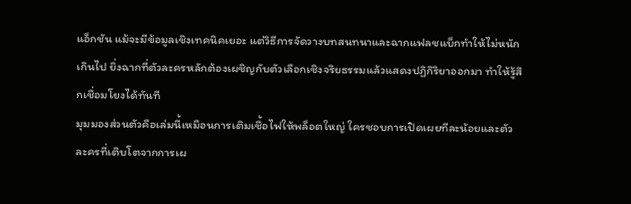แอ็กชัน แม้จะมีข้อมูลเชิงเทคนิคเยอะ แต่วิธีการจัดวางบทสนทนาและฉากแฟลชแบ็กทำให้ไม่หนักเกินไป ยิ่งฉากที่ตัวละครหลักต้องเผชิญกับตัวเลือกเชิงจริยธรรมแล้วแสดงปฏิกิริยาออกมา ทำให้รู้สึกเชื่อมโยงได้ทันที
มุมมองส่วนตัวคือเล่มนี้เหมือนการเติมเชื้อไฟให้พล็อตใหญ่ ใครชอบการเปิดเผยทีละน้อยและตัวละครที่เติบโตจากการเผ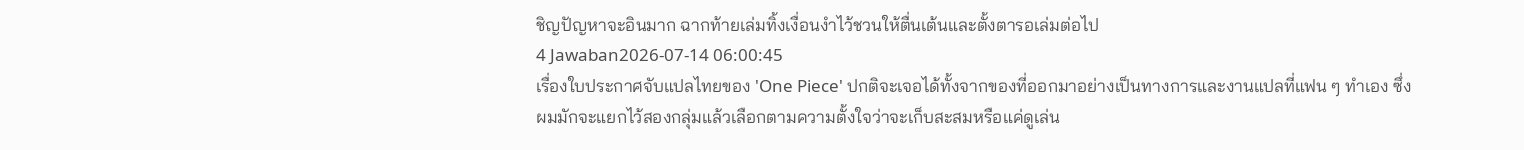ชิญปัญหาจะอินมาก ฉากท้ายเล่มทิ้งเงื่อนงำไว้ชวนให้ตื่นเต้นและตั้งตารอเล่มต่อไป
4 Jawaban2026-07-14 06:00:45
เรื่องใบประกาศจับแปลไทยของ 'One Piece' ปกติจะเจอได้ทั้งจากของที่ออกมาอย่างเป็นทางการและงานแปลที่แฟน ๆ ทำเอง ซึ่งผมมักจะแยกไว้สองกลุ่มแล้วเลือกตามความตั้งใจว่าจะเก็บสะสมหรือแค่ดูเล่น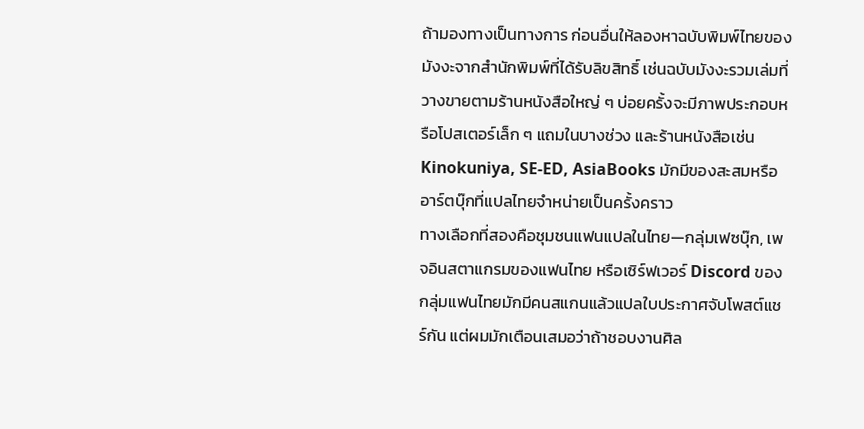ถ้ามองทางเป็นทางการ ก่อนอื่นให้ลองหาฉบับพิมพ์ไทยของมังงะจากสำนักพิมพ์ที่ได้รับลิขสิทธิ์ เช่นฉบับมังงะรวมเล่มที่วางขายตามร้านหนังสือใหญ่ ๆ บ่อยครั้งจะมีภาพประกอบหรือโปสเตอร์เล็ก ๆ แถมในบางช่วง และร้านหนังสือเช่น Kinokuniya, SE-ED, AsiaBooks มักมีของสะสมหรืออาร์ตบุ๊กที่แปลไทยจำหน่ายเป็นครั้งคราว
ทางเลือกที่สองคือชุมชนแฟนแปลในไทย—กลุ่มเฟซบุ๊ก, เพจอินสตาแกรมของแฟนไทย หรือเซิร์ฟเวอร์ Discord ของกลุ่มแฟนไทยมักมีคนสแกนแล้วแปลใบประกาศจับโพสต์แชร์กัน แต่ผมมักเตือนเสมอว่าถ้าชอบงานศิล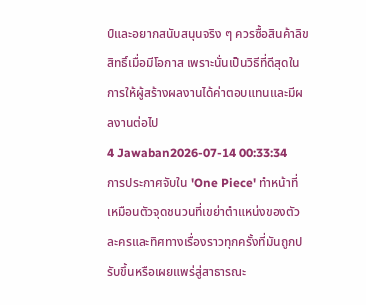ป์และอยากสนับสนุนจริง ๆ ควรซื้อสินค้าลิขสิทธิ์เมื่อมีโอกาส เพราะนั่นเป็นวิธีที่ดีสุดในการให้ผู้สร้างผลงานได้ค่าตอบแทนและมีผลงานต่อไป
4 Jawaban2026-07-14 00:33:34
การประกาศจับใน 'One Piece' ทำหน้าที่เหมือนตัวจุดชนวนที่เขย่าตำแหน่งของตัวละครและทิศทางเรื่องราวทุกครั้งที่มันถูกปรับขึ้นหรือเผยแพร่สู่สาธารณะ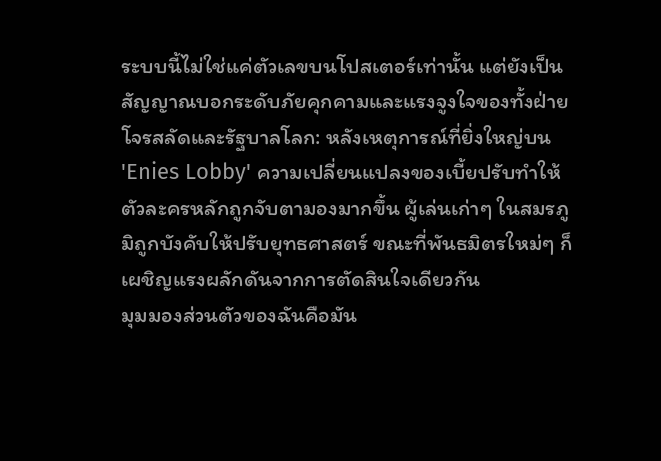ระบบนี้ไม่ใช่แค่ตัวเลขบนโปสเตอร์เท่านั้น แต่ยังเป็นสัญญาณบอกระดับภัยคุกคามและแรงจูงใจของทั้งฝ่ายโจรสลัดและรัฐบาลโลก: หลังเหตุการณ์ที่ยิ่งใหญ่บน 'Enies Lobby' ความเปลี่ยนแปลงของเบี้ยปรับทำให้ตัวละครหลักถูกจับตามองมากขึ้น ผู้เล่นเก่าๆ ในสมรภูมิถูกบังคับให้ปรับยุทธศาสตร์ ขณะที่พันธมิตรใหม่ๆ ก็เผชิญแรงผลักดันจากการตัดสินใจเดียวกัน
มุมมองส่วนตัวของฉันคือมัน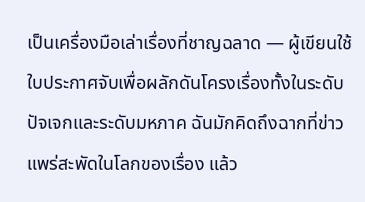เป็นเครื่องมือเล่าเรื่องที่ชาญฉลาด — ผู้เขียนใช้ใบประกาศจับเพื่อผลักดันโครงเรื่องทั้งในระดับปัจเจกและระดับมหภาค ฉันมักคิดถึงฉากที่ข่าวแพร่สะพัดในโลกของเรื่อง แล้ว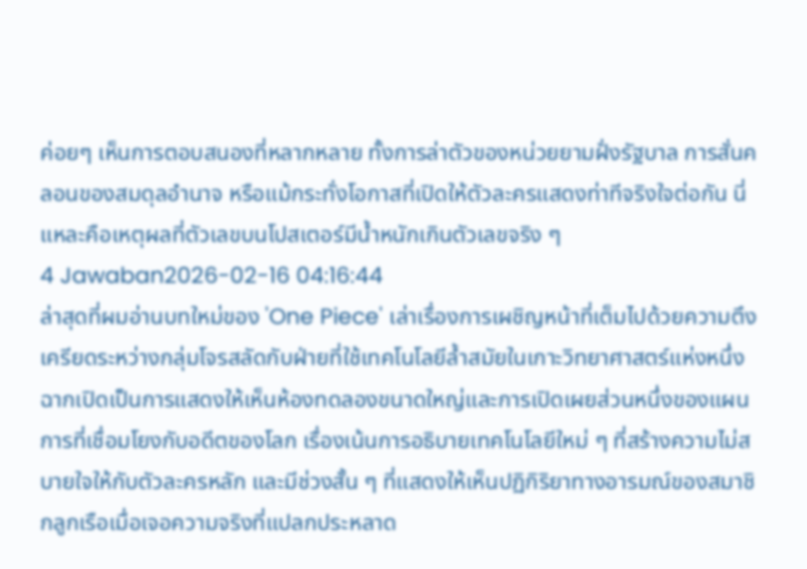ค่อยๆ เห็นการตอบสนองที่หลากหลาย ทั้งการล่าตัวของหน่วยยามฝั่งรัฐบาล การสั่นคลอนของสมดุลอำนาจ หรือแม้กระทั่งโอกาสที่เปิดให้ตัวละครแสดงท่าทีจริงใจต่อกัน นี่แหละคือเหตุผลที่ตัวเลขบนโปสเตอร์มีน้ำหนักเกินตัวเลขจริง ๆ
4 Jawaban2026-02-16 04:16:44
ล่าสุดที่ผมอ่านบทใหม่ของ 'One Piece' เล่าเรื่องการเผชิญหน้าที่เต็มไปด้วยความตึงเครียดระหว่างกลุ่มโจรสลัดกับฝ่ายที่ใช้เทคโนโลยีล้ำสมัยในเกาะวิทยาศาสตร์แห่งหนึ่ง
ฉากเปิดเป็นการแสดงให้เห็นห้องทดลองขนาดใหญ่และการเปิดเผยส่วนหนึ่งของแผนการที่เชื่อมโยงกับอดีตของโลก เรื่องเน้นการอธิบายเทคโนโลยีใหม่ ๆ ที่สร้างความไม่สบายใจให้กับตัวละครหลัก และมีช่วงสั้น ๆ ที่แสดงให้เห็นปฏิกิริยาทางอารมณ์ของสมาชิกลูกเรือเมื่อเจอความจริงที่แปลกประหลาด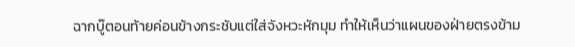ฉากบู๊ตอนท้ายค่อนข้างกระชับแต่ใส่จังหวะหักมุม ทำให้เห็นว่าแผนของฝ่ายตรงข้าม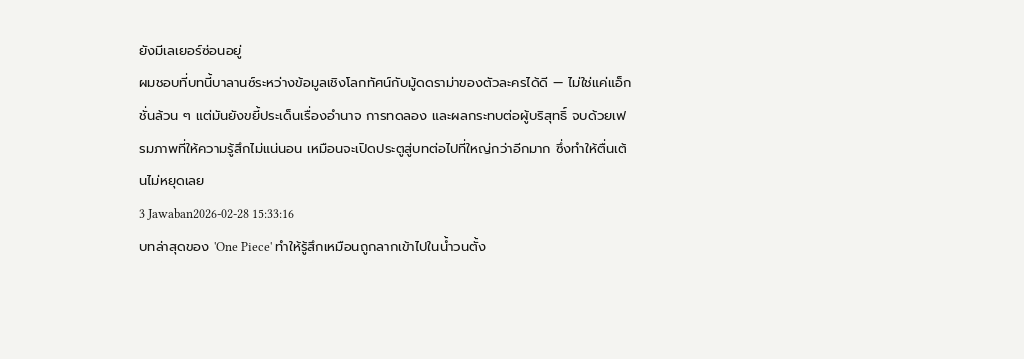ยังมีเลเยอร์ซ่อนอยู่
ผมชอบที่บทนี้บาลานซ์ระหว่างข้อมูลเชิงโลกทัศน์กับมู้ดดราม่าของตัวละครได้ดี — ไม่ใช่แค่แอ็กชั่นล้วน ๆ แต่มันยังขยี้ประเด็นเรื่องอำนาจ การทดลอง และผลกระทบต่อผู้บริสุทธิ์ จบด้วยเฟรมภาพที่ให้ความรู้สึกไม่แน่นอน เหมือนจะเปิดประตูสู่บทต่อไปที่ใหญ่กว่าอีกมาก ซึ่งทำให้ตื่นเต้นไม่หยุดเลย
3 Jawaban2026-02-28 15:33:16
บทล่าสุดของ 'One Piece' ทำให้รู้สึกเหมือนถูกลากเข้าไปในน้ำวนตั้ง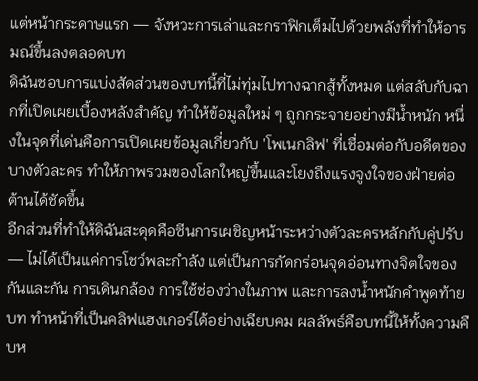แต่หน้ากระดาษแรก — จังหวะการเล่าและกราฟิกเต็มไปด้วยพลังที่ทำให้อารมณ์ขึ้นลงตลอดบท
ดิฉันชอบการแบ่งสัดส่วนของบทนี้ที่ไม่ทุ่มไปทางฉากสู้ทั้งหมด แต่สลับกับฉากที่เปิดเผยเบื้องหลังสำคัญ ทำให้ข้อมูลใหม่ ๆ ถูกกระจายอย่างมีน้ำหนัก หนึ่งในจุดที่เด่นคือการเปิดเผยข้อมูลเกี่ยวกับ 'โพเนกลิฟ' ที่เชื่อมต่อกับอดีตของบางตัวละคร ทำให้ภาพรวมของโลกใหญ่ขึ้นและโยงถึงแรงจูงใจของฝ่ายต่อต้านได้ชัดขึ้น
อีกส่วนที่ทำให้ดิฉันสะดุดคือซีนการเผชิญหน้าระหว่างตัวละครหลักกับคู่ปรับ — ไม่ได้เป็นแค่การโชว์พละกำลัง แต่เป็นการกัดกร่อนจุดอ่อนทางจิตใจของกันและกัน การเดินกล้อง การใช้ช่องว่างในภาพ และการลงน้ำหนักคำพูดท้ายบท ทำหน้าที่เป็นคลิฟแฮงเกอร์ได้อย่างเฉียบคม ผลลัพธ์คือบทนี้ให้ทั้งความคืบห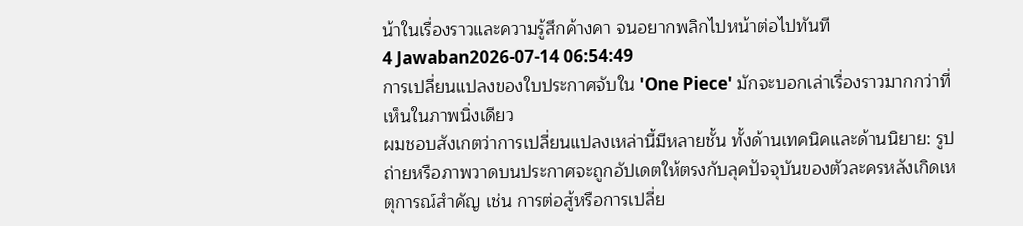น้าในเรื่องราวและความรู้สึกค้างคา จนอยากพลิกไปหน้าต่อไปทันที
4 Jawaban2026-07-14 06:54:49
การเปลี่ยนแปลงของใบประกาศจับใน 'One Piece' มักจะบอกเล่าเรื่องราวมากกว่าที่เห็นในภาพนิ่งเดียว
ผมชอบสังเกตว่าการเปลี่ยนแปลงเหล่านี้มีหลายชั้น ทั้งด้านเทคนิคและด้านนิยาย: รูปถ่ายหรือภาพวาดบนประกาศจะถูกอัปเดตให้ตรงกับลุคปัจจุบันของตัวละครหลังเกิดเหตุการณ์สำคัญ เช่น การต่อสู้หรือการเปลี่ย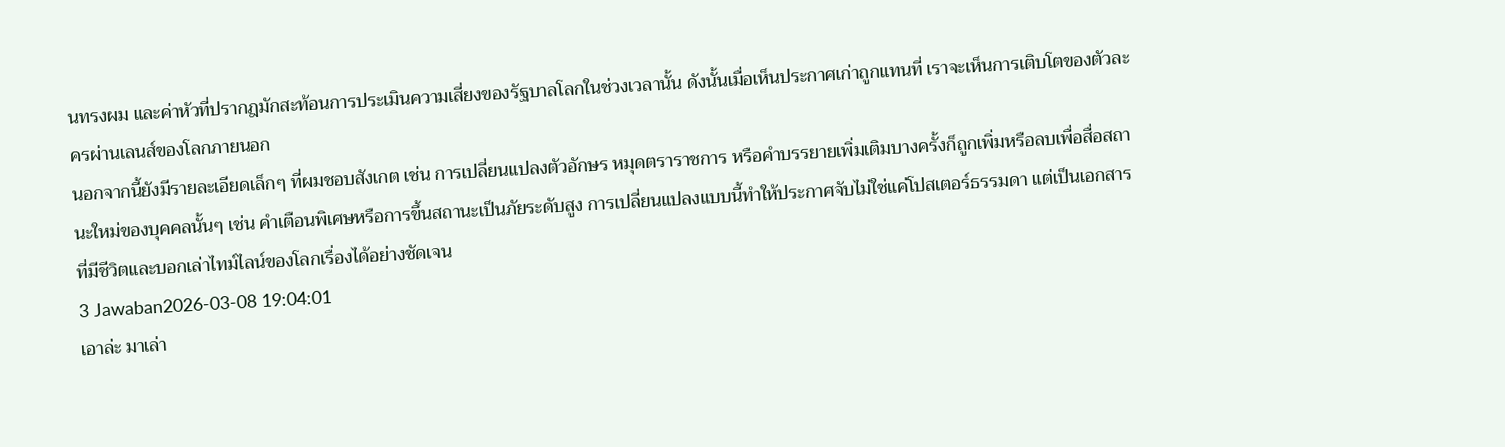นทรงผม และค่าหัวที่ปรากฎมักสะท้อนการประเมินความเสี่ยงของรัฐบาลโลกในช่วงเวลานั้น ดังนั้นเมื่อเห็นประกาศเก่าถูกแทนที่ เราจะเห็นการเติบโตของตัวละครผ่านเลนส์ของโลกภายนอก
นอกจากนี้ยังมีรายละเอียดเล็กๆ ที่ผมชอบสังเกต เช่น การเปลี่ยนแปลงตัวอักษร หมุดตราราชการ หรือคำบรรยายเพิ่มเติมบางครั้งก็ถูกเพิ่มหรือลบเพื่อสื่อสถานะใหม่ของบุคคลนั้นๆ เช่น คำเตือนพิเศษหรือการขึ้นสถานะเป็นภัยระดับสูง การเปลี่ยนแปลงแบบนี้ทำให้ประกาศจับไม่ใช่แค่โปสเตอร์ธรรมดา แต่เป็นเอกสารที่มีชีวิตและบอกเล่าไทม์ไลน์ของโลกเรื่องได้อย่างชัดเจน
3 Jawaban2026-03-08 19:04:01
เอาล่ะ มาเล่า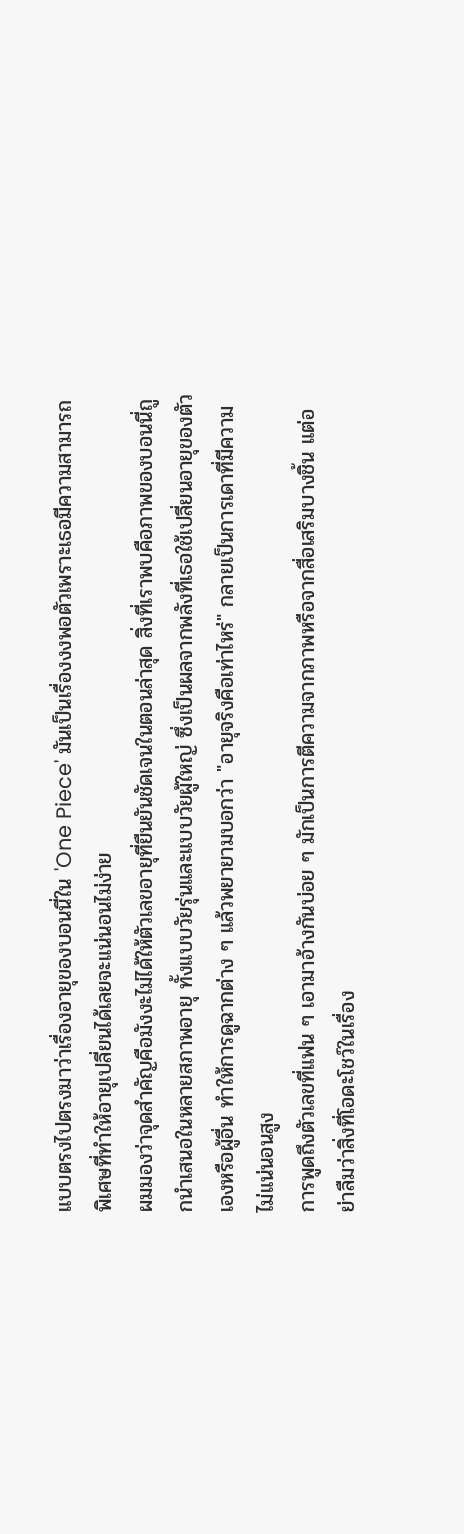แบบตรงไปตรงมาว่าเรื่องอายุของบอนนี่ใน 'One Piece' มันเป็นเรื่องงงพอตัวเพราะเธอมีความสามารถพิเศษที่ทำให้อายุเปลี่ยนได้เลยจะแน่นอนไม่ง่าย
ผมมองว่าจุดสำคัญคือมังงะไม่ได้ให้ตัวเลขอายุที่ยืนยันชัดเจนในตอนล่าสุด สิ่งที่เราพบคือภาพของบอนนี่ถูกนำเสนอในหลายสภาพอายุ ทั้งแบบวัยรุ่นและแบบวัยผู้ใหญ่ ซึ่งเป็นผลจากพลังที่เธอใช้เปลี่ยนอายุของตัวเองหรือผู้อื่น ทำให้การดูฉากต่าง ๆ แล้วพยายามบอกว่า "อายุจริงคือเท่าไหร่" กลายเป็นการเดาที่มีความไม่แน่นอนสูง
การพูดถึงตัวเลขที่แฟน ๆ เอามาอ้างกันบ่อย ๆ มักเป็นการตีความจากภาพหรือจากสื่อเสริมบางชิ้น แต่อย่าลืมว่าสิ่งที่โอดะโชว์ในเรื่อง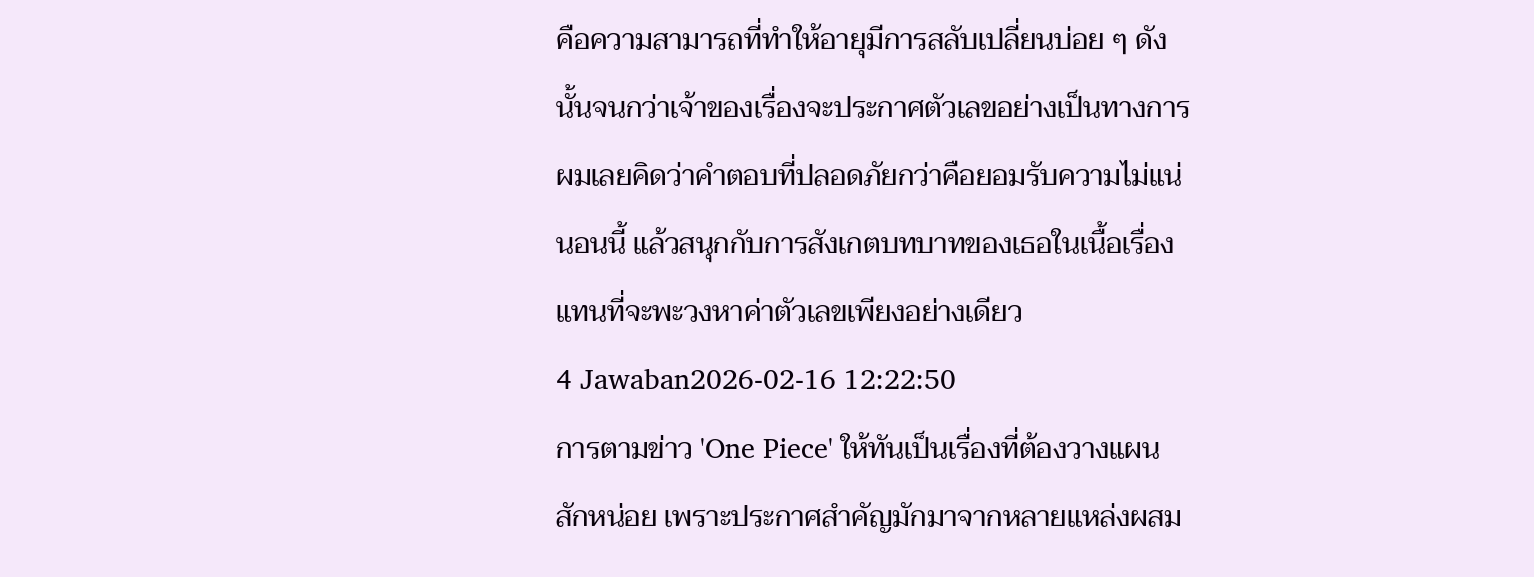คือความสามารถที่ทำให้อายุมีการสลับเปลี่ยนบ่อย ๆ ดังนั้นจนกว่าเจ้าของเรื่องจะประกาศตัวเลขอย่างเป็นทางการ ผมเลยคิดว่าคำตอบที่ปลอดภัยกว่าคือยอมรับความไม่แน่นอนนี้ แล้วสนุกกับการสังเกตบทบาทของเธอในเนื้อเรื่องแทนที่จะพะวงหาค่าตัวเลขเพียงอย่างเดียว
4 Jawaban2026-02-16 12:22:50
การตามข่าว 'One Piece' ให้ทันเป็นเรื่องที่ต้องวางแผนสักหน่อย เพราะประกาศสำคัญมักมาจากหลายแหล่งผสม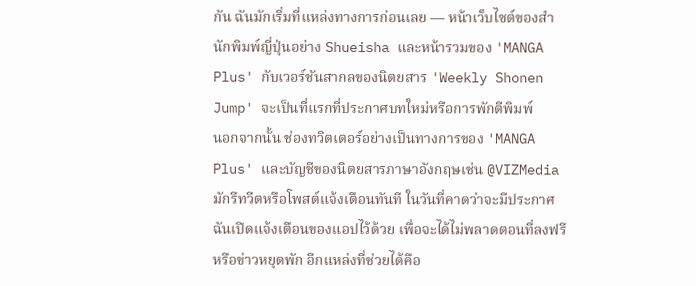กัน ฉันมักเริ่มที่แหล่งทางการก่อนเลย — หน้าเว็บไซต์ของสำนักพิมพ์ญี่ปุ่นอย่าง Shueisha และหน้ารวมของ 'MANGA Plus' กับเวอร์ชันสากลของนิตยสาร 'Weekly Shonen Jump' จะเป็นที่แรกที่ประกาศบทใหม่หรือการพักตีพิมพ์
นอกจากนั้น ช่องทวิตเตอร์อย่างเป็นทางการของ 'MANGA Plus' และบัญชีของนิตยสารภาษาอังกฤษเช่น @VIZMedia มักรีทวีตหรือโพสต์แจ้งเตือนทันที ในวันที่คาดว่าจะมีประกาศฉันเปิดแจ้งเตือนของแอปไว้ด้วย เพื่อจะได้ไม่พลาดตอนที่ลงฟรีหรือข่าวหยุดพัก อีกแหล่งที่ช่วยได้คือ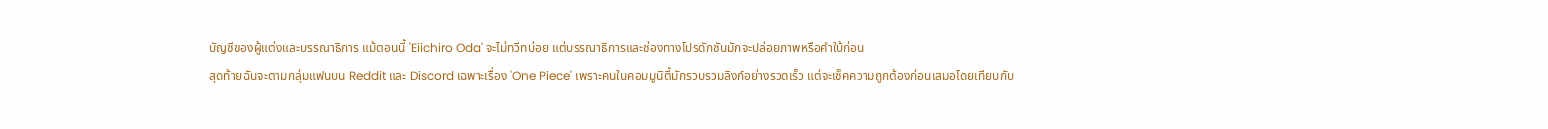บัญชีของผู้แต่งและบรรณาธิการ แม้ตอนนี้ 'Eiichiro Oda' จะไม่ทวีทบ่อย แต่บรรณาธิการและช่องทางโปรดักชันมักจะปล่อยภาพหรือคำใบ้ก่อน
สุดท้ายฉันจะตามกลุ่มแฟนบน Reddit และ Discord เฉพาะเรื่อง 'One Piece' เพราะคนในคอมมูนิตี้มักรวบรวมลิงก์อย่างรวดเร็ว แต่จะเช็คความถูกต้องก่อนเสมอโดยเทียบกับ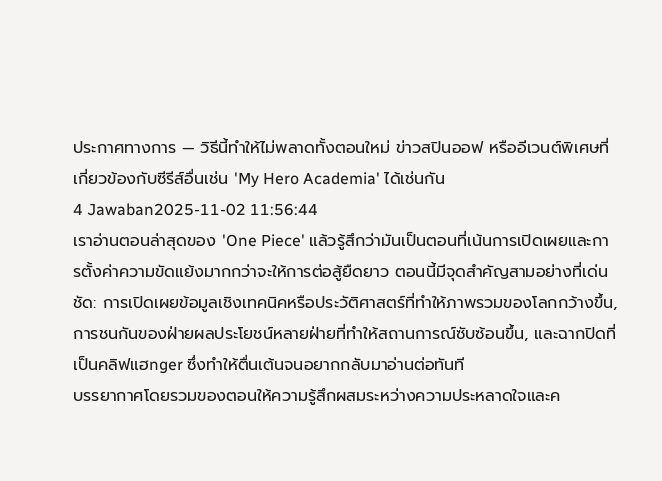ประกาศทางการ — วิธีนี้ทำให้ไม่พลาดทั้งตอนใหม่ ข่าวสปินออฟ หรืออีเวนต์พิเศษที่เกี่ยวข้องกับซีรีส์อื่นเช่น 'My Hero Academia' ได้เช่นกัน
4 Jawaban2025-11-02 11:56:44
เราอ่านตอนล่าสุดของ 'One Piece' แล้วรู้สึกว่ามันเป็นตอนที่เน้นการเปิดเผยและการตั้งค่าความขัดแย้งมากกว่าจะให้การต่อสู้ยืดยาว ตอนนี้มีจุดสำคัญสามอย่างที่เด่นชัด: การเปิดเผยข้อมูลเชิงเทคนิคหรือประวัติศาสตร์ที่ทำให้ภาพรวมของโลกกว้างขึ้น, การชนกันของฝ่ายผลประโยชน์หลายฝ่ายที่ทำให้สถานการณ์ซับซ้อนขึ้น, และฉากปิดที่เป็นคลิฟแฮnger ซึ่งทำให้ตื่นเต้นจนอยากกลับมาอ่านต่อทันที
บรรยากาศโดยรวมของตอนให้ความรู้สึกผสมระหว่างความประหลาดใจและค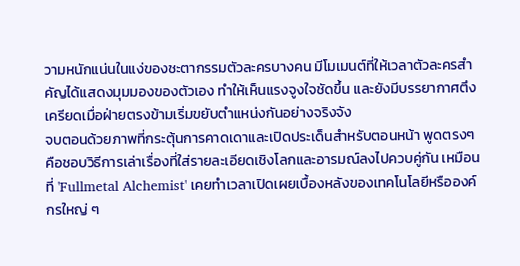วามหนักแน่นในแง่ของชะตากรรมตัวละครบางคน มีโมเมนต์ที่ให้เวลาตัวละครสำคัญได้แสดงมุมมองของตัวเอง ทำให้เห็นแรงจูงใจชัดขึ้น และยังมีบรรยากาศตึงเครียดเมื่อฝ่ายตรงข้ามเริ่มขยับตำแหน่งกันอย่างจริงจัง
จบตอนด้วยภาพที่กระตุ้นการคาดเดาและเปิดประเด็นสำหรับตอนหน้า พูดตรงๆ คือชอบวิธีการเล่าเรื่องที่ใส่รายละเอียดเชิงโลกและอารมณ์ลงไปควบคู่กัน เหมือนที่ 'Fullmetal Alchemist' เคยทำเวลาเปิดเผยเบื้องหลังของเทคโนโลยีหรือองค์กรใหญ่ ๆ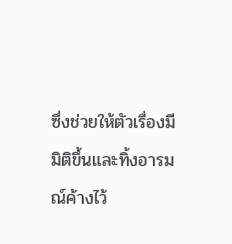ซึ่งช่วยให้ตัวเรื่องมีมิติขึ้นและทิ้งอารมณ์ค้างไว้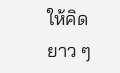ให้คิดยาว ๆ